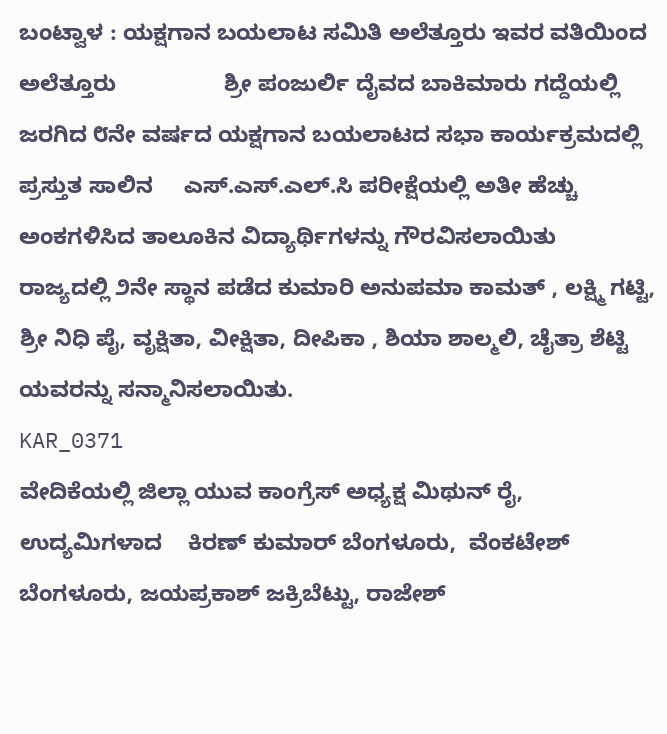ಬಂಟ್ವಾಳ : ಯಕ್ಷಗಾನ ಬಯಲಾಟ ಸಮಿತಿ ಅಲೆತ್ತೂರು ಇವರ ವತಿಯಿಂದ ಅಲೆತ್ತೂರು                 ಶ್ರೀ ಪಂಜುರ್ಲಿ ದೈವದ ಬಾಕಿಮಾರು ಗದ್ದೆಯಲ್ಲಿ ಜರಗಿದ ೮ನೇ ವರ್ಷದ ಯಕ್ಷಗಾನ ಬಯಲಾಟದ ಸಭಾ ಕಾರ್ಯಕ್ರಮದಲ್ಲಿ  ಪ್ರಸ್ತುತ ಸಾಲಿನ     ಎಸ್.ಎಸ್.ಎಲ್.ಸಿ ಪರೀಕ್ಷೆಯಲ್ಲಿ ಅತೀ ಹೆಚ್ಚು ಅಂಕಗಳಿಸಿದ ತಾಲೂಕಿನ ವಿದ್ಯಾರ್ಥಿಗಳನ್ನು ಗೌರವಿಸಲಾಯಿತು                                         ರಾಜ್ಯದಲ್ಲಿ ೨ನೇ ಸ್ಥಾನ ಪಡೆದ ಕುಮಾರಿ ಅನುಪಮಾ ಕಾಮತ್ , ಲಕ್ಷ್ಮಿ ಗಟ್ಟಿ, ಶ್ರೀ ನಿಧಿ ಪೈ, ವೃಕ್ಷಿತಾ, ವೀಕ್ಷಿತಾ, ದೀಪಿಕಾ , ಶಿಯಾ ಶಾಲ್ಮಲಿ, ಚೈತ್ರಾ ಶೆಟ್ಟಿ ಯವರನ್ನು ಸನ್ಮಾನಿಸಲಾಯಿತು.
KAR_0371
ವೇದಿಕೆಯಲ್ಲಿ ಜಿಲ್ಲಾ ಯುವ ಕಾಂಗ್ರೆಸ್ ಅಧ್ಯಕ್ಷ ಮಿಥುನ್ ರೈ,   ಉದ್ಯಮಿಗಳಾದ    ಕಿರಣ್ ಕುಮಾರ್ ಬೆಂಗಳೂರು,  ವೆಂಕಟೇಶ್ ಬೆಂಗಳೂರು, ಜಯಪ್ರಕಾಶ್ ಜಕ್ರಿಬೆಟ್ಟು, ರಾಜೇಶ್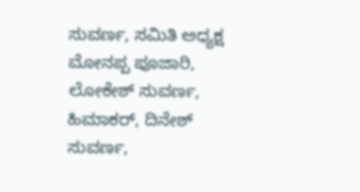ಸುವರ್ಣ, ಸಮಿತಿ ಅಧ್ಯಕ್ಷ ಮೋನಪ್ಪ ಪೂಜಾರಿ, ಲೋಕೇಶ್ ಸುವರ್ಣ, ಹಿಮಾಕರ್, ದಿನೇಶ್ ಸುವರ್ಣ,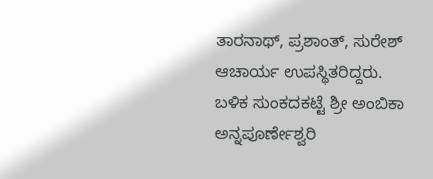ತಾರನಾಥ್, ಪ್ರಶಾಂತ್, ಸುರೇಶ್ ಆಚಾರ್ಯ ಉಪಸ್ಥಿತರಿದ್ದರು.
ಬಳಿಕ ಸುಂಕದಕಟ್ಟೆ ಶ್ರೀ ಅಂಬಿಕಾ    ಅನ್ನಪೂರ್ಣೇಶ್ವರಿ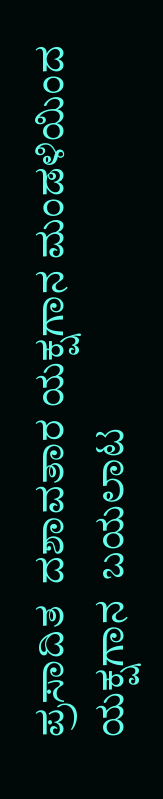ಪ್ರಸಾದಿತ  ದಶಾವತಾರ ಯಕ್ಷಗಾನ ಮಂಡಳಿಯಿಂದ ಯಕ್ಷಗಾನ  ಬಯಲಾಟ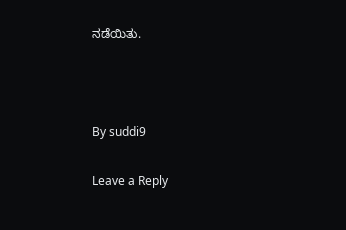ನಡೆಯಿತು.



By suddi9

Leave a Reply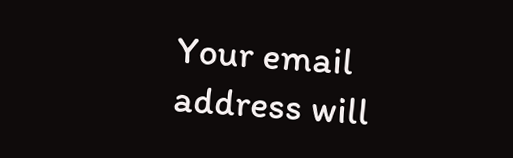Your email address will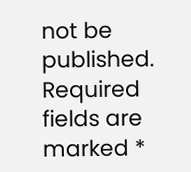not be published. Required fields are marked *